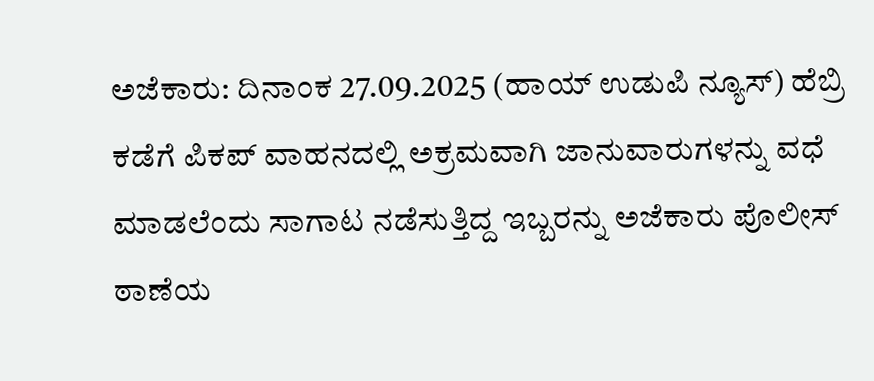ಅಜೆಕಾರು: ದಿನಾಂಕ 27.09.2025 (ಹಾಯ್ ಉಡುಪಿ ನ್ಯೂಸ್) ಹೆಬ್ರಿ ಕಡೆಗೆ ಪಿಕಪ್ ವಾಹನದಲ್ಲಿ ಅಕ್ರಮವಾಗಿ ಜಾನುವಾರುಗಳನ್ನು ವಧೆ ಮಾಡಲೆಂದು ಸಾಗಾಟ ನಡೆಸುತ್ತಿದ್ದ ಇಬ್ಬರನ್ನು ಅಜೆಕಾರು ಪೊಲೀಸ್ ಠಾಣೆಯ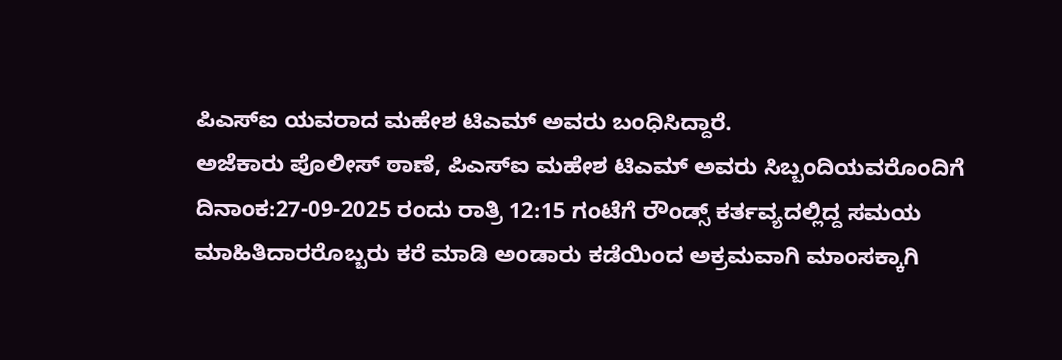ಪಿಎಸ್ಐ ಯವರಾದ ಮಹೇಶ ಟಿಎಮ್ ಅವರು ಬಂಧಿಸಿದ್ದಾರೆ.
ಅಜೆಕಾರು ಪೊಲೀಸ್ ಠಾಣೆ, ಪಿಎಸ್ಐ ಮಹೇಶ ಟಿಎಮ್ ಅವರು ಸಿಬ್ಬಂದಿಯವರೊಂದಿಗೆ ದಿನಾಂಕ:27-09-2025 ರಂದು ರಾತ್ರಿ 12:15 ಗಂಟೆಗೆ ರೌಂಡ್ಸ್ ಕರ್ತವ್ಯದಲ್ಲಿದ್ದ ಸಮಯ ಮಾಹಿತಿದಾರರೊಬ್ಬರು ಕರೆ ಮಾಡಿ ಅಂಡಾರು ಕಡೆಯಿಂದ ಅಕ್ರಮವಾಗಿ ಮಾಂಸಕ್ಕಾಗಿ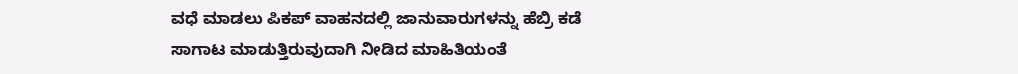ವಧೆ ಮಾಡಲು ಪಿಕಪ್ ವಾಹನದಲ್ಲಿ ಜಾನುವಾರುಗಳನ್ನು ಹೆಬ್ರಿ ಕಡೆ ಸಾಗಾಟ ಮಾಡುತ್ತಿರುವುದಾಗಿ ನೀಡಿದ ಮಾಹಿತಿಯಂತೆ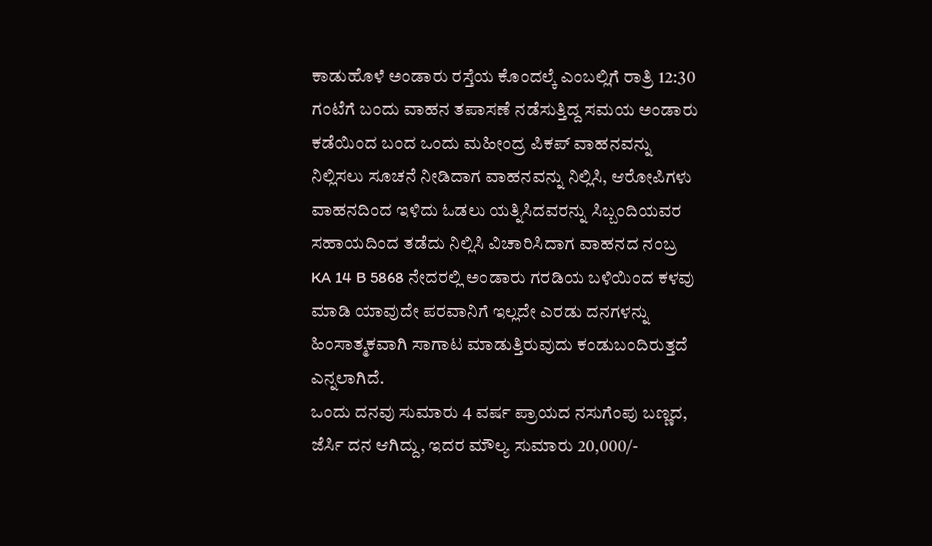ಕಾಡುಹೊಳೆ ಅಂಡಾರು ರಸ್ತೆಯ ಕೊಂದಲ್ಕೆ ಎಂಬಲ್ಲಿಗೆ ರಾತ್ರಿ 12:30 ಗಂಟೆಗೆ ಬಂದು ವಾಹನ ತಪಾಸಣೆ ನಡೆಸುತ್ತಿದ್ದ ಸಮಯ ಅಂಡಾರು ಕಡೆಯಿಂದ ಬಂದ ಒಂದು ಮಹೀಂದ್ರ ಪಿಕಪ್ ವಾಹನವನ್ನು ನಿಲ್ಲಿಸಲು ಸೂಚನೆ ನೀಡಿದಾಗ ವಾಹನವನ್ನು ನಿಲ್ಲಿಸಿ, ಆರೋಪಿಗಳು ವಾಹನದಿಂದ ಇಳಿದು ಓಡಲು ಯತ್ನಿಸಿದವರನ್ನು ಸಿಬ್ಬಂದಿಯವರ ಸಹಾಯದಿಂದ ತಡೆದು ನಿಲ್ಲಿಸಿ ವಿಚಾರಿಸಿದಾಗ ವಾಹನದ ನಂಬ್ರ KA 14 B 5868 ನೇದರಲ್ಲಿ ಅಂಡಾರು ಗರಡಿಯ ಬಳಿಯಿಂದ ಕಳವು ಮಾಡಿ ಯಾವುದೇ ಪರವಾನಿಗೆ ಇಲ್ಲದೇ ಎರಡು ದನಗಳನ್ನು ಹಿಂಸಾತ್ಮಕವಾಗಿ ಸಾಗಾಟ ಮಾಡುತ್ತಿರುವುದು ಕಂಡುಬಂದಿರುತ್ತದೆ ಎನ್ನಲಾಗಿದೆ.
ಒಂದು ದನವು ಸುಮಾರು 4 ವರ್ಷ ಪ್ರಾಯದ ನಸುಗೆಂಪು ಬಣ್ಣದ, ಜೆರ್ಸಿ ದನ ಆಗಿದ್ದು, ಇದರ ಮೌಲ್ಯ ಸುಮಾರು 20,000/-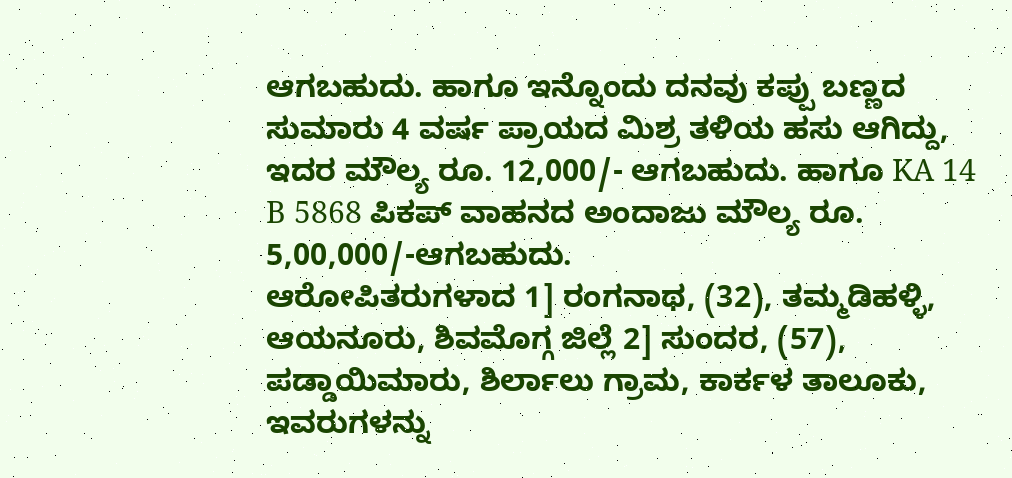ಆಗಬಹುದು. ಹಾಗೂ ಇನ್ನೊಂದು ದನವು ಕಪ್ಪು ಬಣ್ಣದ ಸುಮಾರು 4 ವರ್ಷ ಪ್ರಾಯದ ಮಿಶ್ರ ತಳಿಯ ಹಸು ಆಗಿದ್ದು, ಇದರ ಮೌಲ್ಯ ರೂ. 12,000/- ಆಗಬಹುದು. ಹಾಗೂ KA 14 B 5868 ಪಿಕಪ್ ವಾಹನದ ಅಂದಾಜು ಮೌಲ್ಯ ರೂ. 5,00,000/-ಆಗಬಹುದು.
ಆರೋಪಿತರುಗಳಾದ 1] ರಂಗನಾಥ, (32), ತಮ್ಮಡಿಹಳ್ಳಿ, ಆಯನೂರು, ಶಿವಮೊಗ್ಗ ಜಿಲ್ಲೆ 2] ಸುಂದರ, (57), ಪಡ್ಡಾಯಿಮಾರು, ಶಿರ್ಲಾಲು ಗ್ರಾಮ, ಕಾರ್ಕಳ ತಾಲೂಕು, ಇವರುಗಳನ್ನು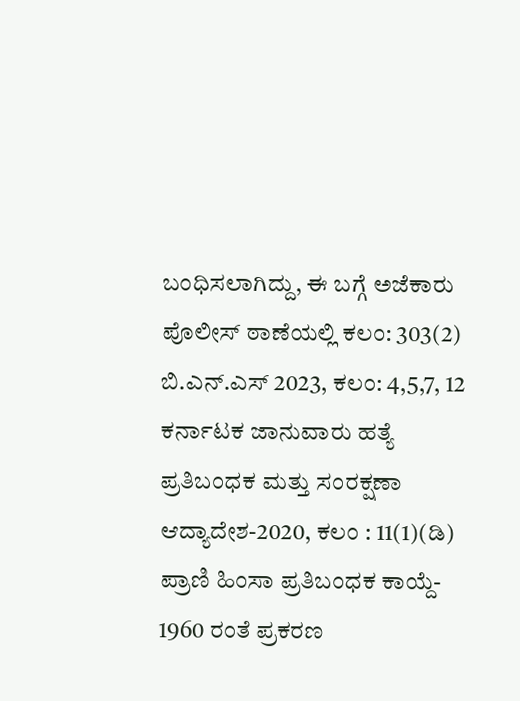ಬಂಧಿಸಲಾಗಿದ್ದು, ಈ ಬಗ್ಗೆ ಅಜೆಕಾರು ಪೊಲೀಸ್ ಠಾಣೆಯಲ್ಲಿ ಕಲಂ: 303(2) ಬಿ.ಎನ್.ಎಸ್ 2023, ಕಲಂ: 4,5,7, 12 ಕರ್ನಾಟಕ ಜಾನುವಾರು ಹತ್ಯೆ ಪ್ರತಿಬಂಧಕ ಮತ್ತು ಸಂರಕ್ಷಣಾ ಆದ್ಯಾದೇಶ-2020, ಕಲಂ : 11(1)(ಡಿ) ಪ್ರಾಣಿ ಹಿಂಸಾ ಪ್ರತಿಬಂಧಕ ಕಾಯ್ದೆ- 1960 ರಂತೆ ಪ್ರಕರಣ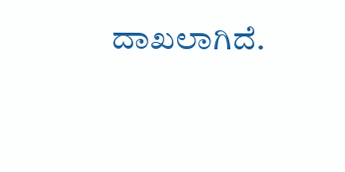ದಾಖಲಾಗಿದೆ.